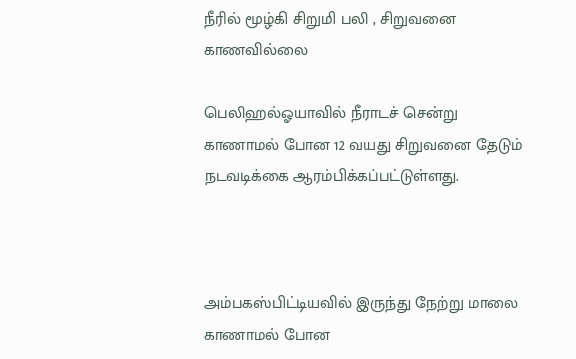நீரில் மூழ்கி சிறுமி பலி , சிறுவனை காணவில்லை

பெலிஹல்ஓயாவில் நீராடச் சென்று காணாமல் போன 12 வயது சிறுவனை தேடும் நடவடிக்கை ஆரம்பிக்கப்பட்டுள்ளது.



அம்பகஸ்பிட்டியவில் இருந்து நேற்று மாலை காணாமல் போன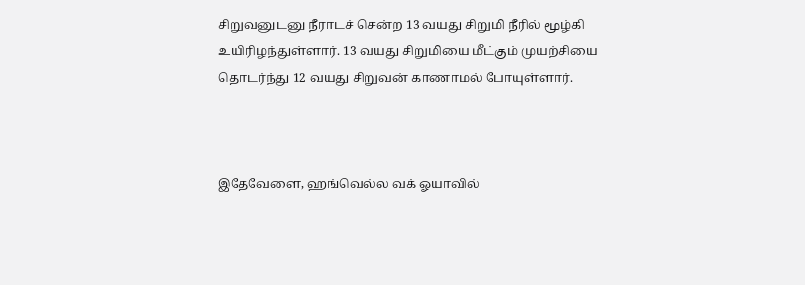சிறுவனுடனு நீராடச் சென்ற 13 வயது சிறுமி நீரில் மூழ்கி உயிரிழந்துள்ளார். 13 வயது சிறுமியை மீட்கும் முயற்சியை தொடர்ந்து 12 வயது சிறுவன் காணாமல் போயுள்ளார்.



இதேவேளை, ஹங்வெல்ல வக் ஓயாவில்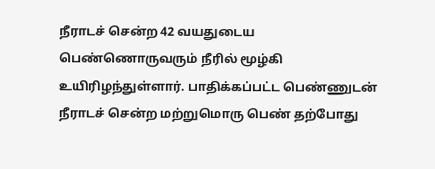நீராடச் சென்ற 42 வயதுடைய பெண்ணொருவரும் நீரில் மூழ்கி உயிரிழந்துள்ளார். பாதிக்கப்பட்ட பெண்ணுடன் நீராடச் சென்ற மற்றுமொரு பெண் தற்போது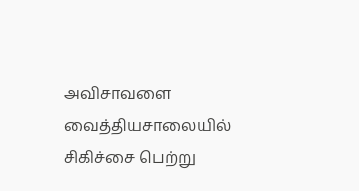அவிசாவளை வைத்தியசாலையில் சிகிச்சை பெற்று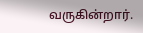வருகின்றார்.